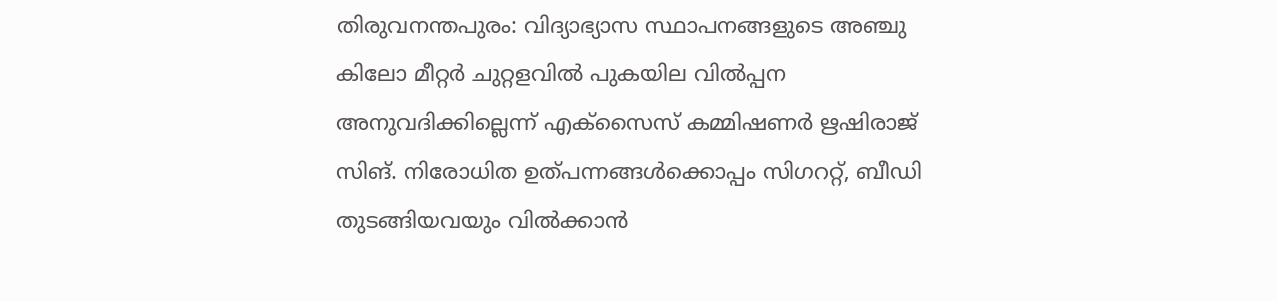തിരുവനന്തപുരം: വിദ്യാഭ്യാസ സ്ഥാപനങ്ങളുടെ അഞ്ചു കിലോ മീറ്റര്‍ ചുറ്റളവില്‍ പുകയില വില്‍പ്പന അനുവദിക്കില്ലെന്ന് എക്സൈസ് കമ്മിഷണര്‍ ഋഷിരാജ് സിങ്. നിരോധിത ഉത്പന്നങ്ങള്‍ക്കൊപ്പം സിഗററ്റ്, ബീഡി തുടങ്ങിയവയും വില്‍ക്കാന്‍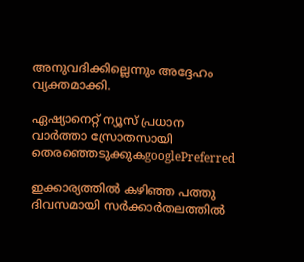അനുവദിക്കില്ലെന്നും അദ്ദേഹം വ്യക്തമാക്കി.

ഏഷ്യാനെറ്റ് ന്യൂസ് പ്രധാന വാർത്താ സ്രോതസായി തെരഞ്ഞെടുക്കുകgooglePreferred

ഇക്കാര്യത്തില്‍ കഴിഞ്ഞ പത്തു ദിവസമായി സര്‍ക്കാര്‍തലത്തില്‍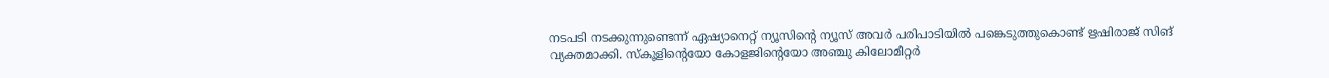നടപടി നടക്കുന്നുണ്ടെന്ന് ഏഷ്യാനെറ്റ് ന്യൂസിന്റെ ന്യൂസ് അവര്‍ പരിപാടിയില്‍ പങ്കെടുത്തുകൊണ്ട് ഋഷിരാജ് സിങ് വ്യക്തമാക്കി. സ്കൂളിന്റെയോ കോളജിന്റെയോ അഞ്ചു കിലോമീറ്റര്‍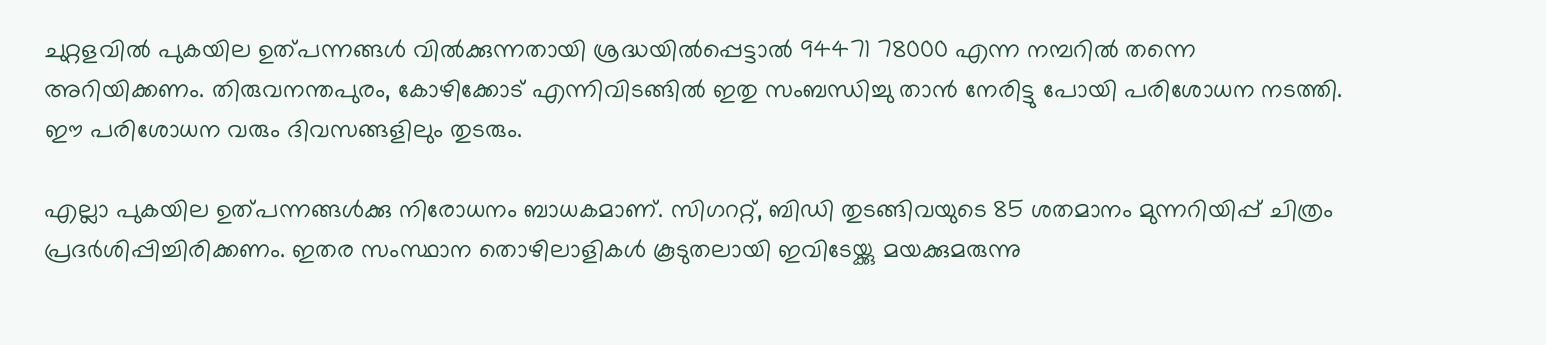ചുറ്റളവില്‍ പുകയില ഉത്പന്നങ്ങള്‍ വില്‍ക്കുന്നതായി ശ്രദ്ധയില്‍പ്പെട്ടാല്‍ 94471 78000 എന്ന നമ്പറില്‍ തന്നെ അറിയിക്കണം. തിരുവനന്തപുരം, കോഴിക്കോട് എന്നിവിടങ്ങില്‍ ഇതു സംബന്ധിച്ചു താന്‍ നേരിട്ടു പോയി പരിശോധന നടത്തി. ഈ പരിശോധന വരും ദിവസങ്ങളിലും തുടരും.

എല്ലാ പുകയില ഉത്പന്നങ്ങള്‍ക്കു നിരോധനം ബാധകമാണ്. സിഗററ്റ്, ബിഡി തുടങ്ങിവയുടെ 85 ശതമാനം മുന്നറിയിപ്പ് ചിത്രം പ്രദര്‍ശിപ്പിച്ചിരിക്കണം. ഇതര സംസ്ഥാന തൊഴിലാളികള്‍ കൂടുതലായി ഇവിടേയ്ക്കു മയക്കുമരുന്നു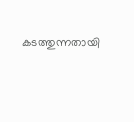കടത്തുന്നതായി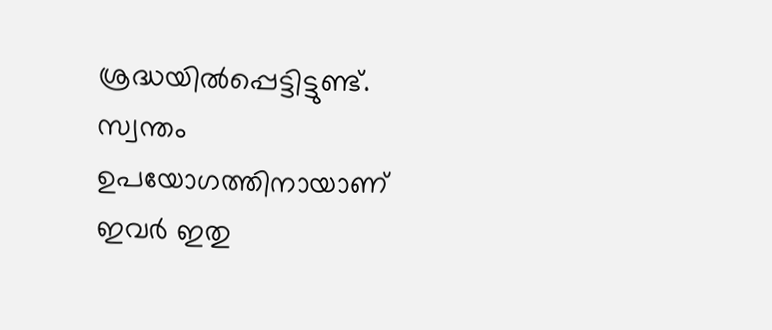ശ്രദ്ധയില്‍പ്പെട്ടിട്ടുണ്ട്. സ്വന്തം ഉപയോഗത്തിനായാണ് ഇവര്‍ ഇതു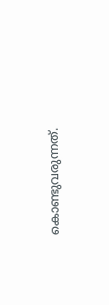കൊണ്ടുവരുന്നത്.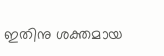ഇതിനു ശക്തമായ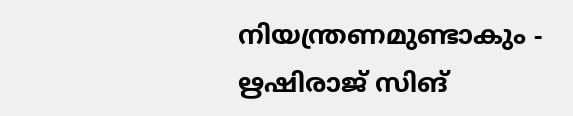നിയന്ത്രണമുണ്ടാകും - ഋഷിരാജ് സിങ്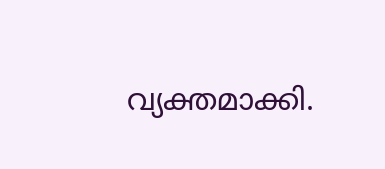വ്യക്തമാക്കി.